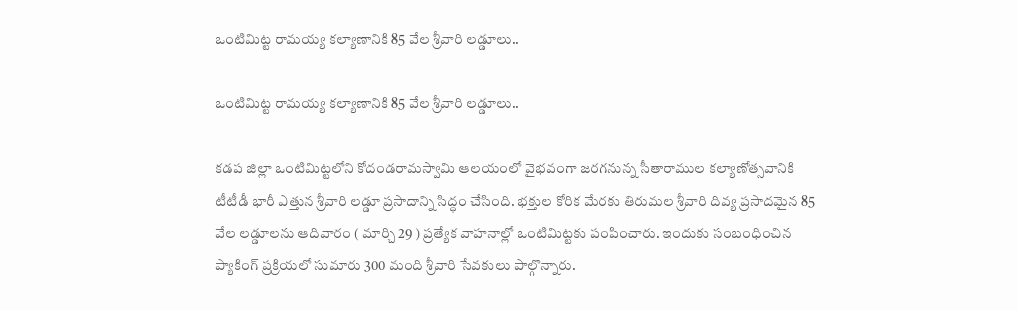ఒంటిమిట్ట రామయ్య కల్యాణానికి 85 వేల శ్రీవారి లడ్డూలు..

ఒంటిమిట్ట రామయ్య కల్యాణానికి 85 వేల శ్రీవారి లడ్డూలు..

కడప జిల్లా ఒంటిమిట్టలోని కోదండరామస్వామి ఆలయంలో వైభవంగా జరగనున్న సీతారాముల కల్యాణోత్సవానికి టీటీడీ భారీ ఎత్తున శ్రీవారి లడ్డూ ప్రసాదాన్ని సిద్ధం చేసింది. భక్తుల కోరిక మేరకు తిరుమల శ్రీవారి దివ్య ప్రసాదమైన 85 వేల లడ్డూలను ఆదివారం ( మార్చి 29 ) ప్రత్యేక వాహనాల్లో ఒంటిమిట్టకు పంపించారు. ఇందుకు సంబంధించిన ప్యాకింగ్ ప్రక్రియలో సుమారు 300 మంది శ్రీవారి సేవకులు పాల్గొన్నారు.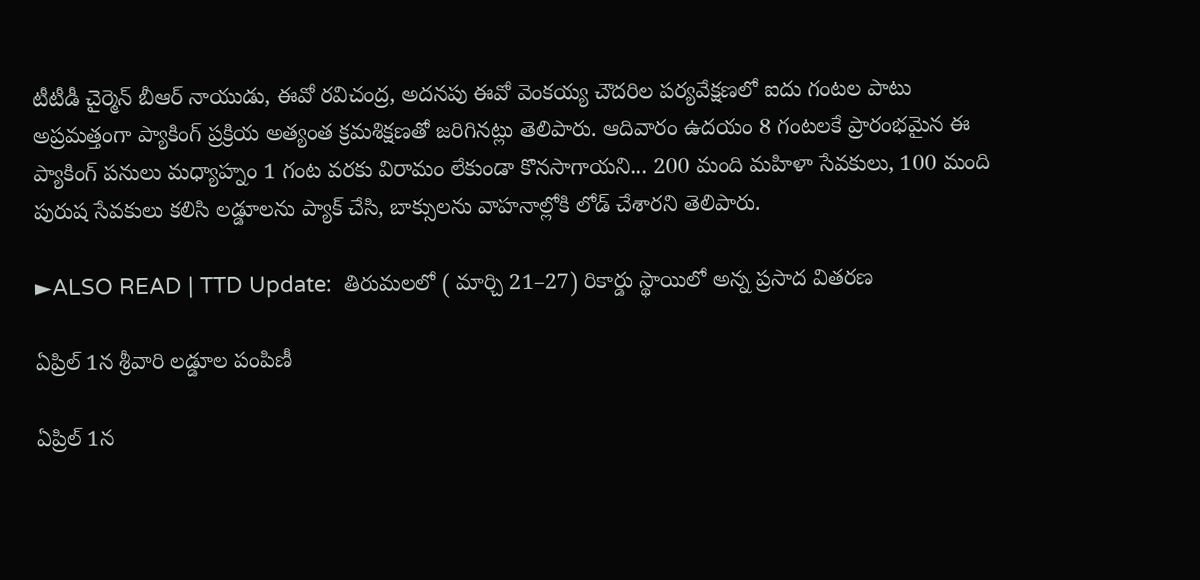టీటీడీ చైర్మెన్ బీఆర్ నాయుడు, ఈవో రవిచంద్ర, అదనపు ఈవో వెంకయ్య చౌదరిల పర్యవేక్షణలో ఐదు గంటల పాటు అప్రమత్తంగా ప్యాకింగ్ ప్రక్రియ అత్యంత క్రమశిక్షణతో జరిగినట్లు తెలిపారు. ఆదివారం ఉదయం 8 గంటలకే ప్రారంభమైన ఈ ప్యాకింగ్ పనులు మధ్యాహ్నం 1 గంట వరకు విరామం లేకుండా కొనసాగాయని... 200 మంది మహిళా సేవకులు, 100 మంది పురుష సేవకులు కలిసి లడ్డూలను ప్యాక్ చేసి, బాక్సులను వాహనాల్లోకి లోడ్ చేశారని తెలిపారు.

►ALSO READ | TTD Update:  తిరుమలలో ( మార్చి 21–27) రికార్డు స్థాయిలో అన్న ప్రసాద వితరణ

ఏప్రిల్ 1న శ్రీవారి లడ్డూల పంపిణీ

ఏప్రిల్ 1న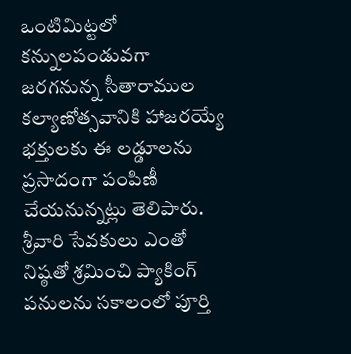ఒంటిమిట్టలో కన్నులపండువగా జరగనున్న సీతారాముల కల్యాణోత్సవానికి హాజరయ్యే భక్తులకు ఈ లడ్డూలను ప్రసాదంగా పంపిణీ చేయనున్నట్లు తెలిపారు. శ్రీవారి సేవకులు ఎంతో నిష్ఠతో శ్రమించి ప్యాకింగ్ పనులను సకాలంలో పూర్తి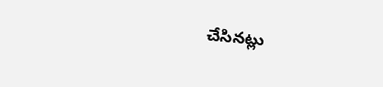చేసినట్లు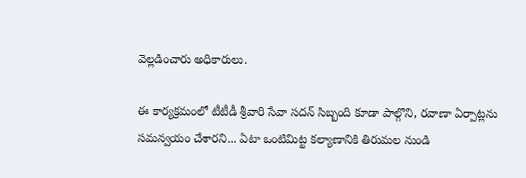వెల్లడించారు అధికారులు.

ఈ కార్యక్రమంలో టీటీడీ శ్రీవారి సేవా సదన్ సిబ్బంది కూడా పాల్గొని, రవాణా ఏర్పాట్లను సమన్వయం చేశారని... ఏటా ఒంటిమిట్ట కల్యాణానికి తిరుమల నుండి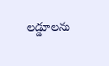లడ్డూలను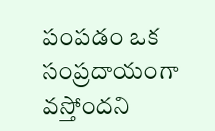పంపడం ఒక సంప్రదాయంగా వస్తోందని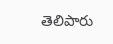తెలిపారు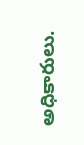అధికారులు.